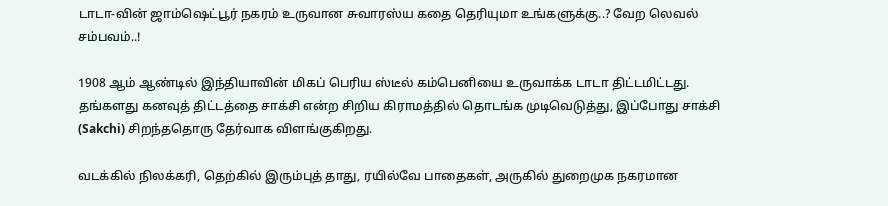டாடா-வின் ஜாம்ஷெட்பூர் நகரம் உருவான சுவாரஸ்ய கதை தெரியுமா உங்களுக்கு..? வேற லெவல் சம்பவம்..!

1908 ஆம் ஆண்டில் இந்தியாவின் மிகப் பெரிய ஸ்டீல் கம்பெனியை உருவாக்க டாடா திட்டமிட்டது. தங்களது கனவுத் திட்டத்தை சாக்சி என்ற சிறிய கிராமத்தில் தொடங்க முடிவெடுத்து, இப்போது சாக்சி (Sakchi) சிறந்ததொரு தேர்வாக விளங்குகிறது.

வடக்கில் நிலக்கரி, தெற்கில் இரும்புத் தாது, ரயில்வே பாதைகள், அருகில் துறைமுக நகரமான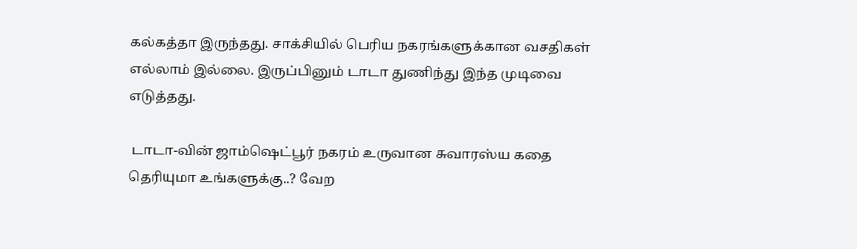கல்கத்தா இருந்தது. சாக்சியில் பெரிய நகரங்களுக்கான வசதிகள் எல்லாம் இல்லை. இருப்பினும் டாடா துணிந்து இந்த முடிவை எடுத்தது.

 டாடா-வின் ஜாம்ஷெட்பூர் நகரம் உருவான சுவாரஸ்ய கதை தெரியுமா உங்களுக்கு..? வேற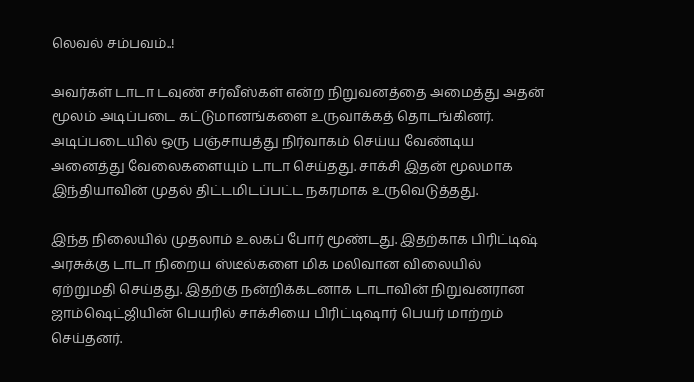லெவல் சம்பவம்..!

அவர்கள் டாடா டவுண் சர்வீஸ்கள் என்ற நிறுவனத்தை அமைத்து அதன் மூலம் அடிப்படை கட்டுமானங்களை உருவாக்கத் தொடங்கினர்.
அடிப்படையில் ஒரு பஞ்சாயத்து நிர்வாகம் செய்ய வேண்டிய அனைத்து வேலைகளையும் டாடா செய்தது. சாக்சி இதன் மூலமாக இந்தியாவின் முதல் திட்டமிடப்பட்ட நகரமாக உருவெடுத்தது.

இந்த நிலையில் முதலாம் உலகப் போர் மூண்டது. இதற்காக பிரிட்டிஷ் அரசுக்கு டாடா நிறைய ஸ்டீல்களை மிக மலிவான விலையில் ஏற்றுமதி செய்தது. இதற்கு நன்றிக்கடனாக டாடாவின் நிறுவனரான ஜாம்ஷெட்ஜியின் பெயரில் சாக்சியை பிரிட்டிஷார் பெயர் மாற்றம் செய்தனர்.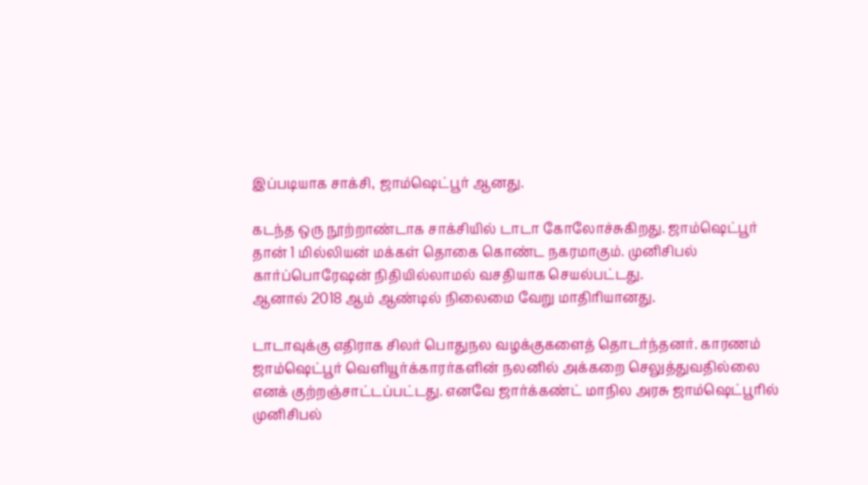இப்படியாக சாக்சி, ஜாம்ஷெட்பூர் ஆனது.

கடந்த ஒரு நூற்றாண்டாக சாக்சியில் டாடா கோலோச்சுகிறது. ஜாம்ஷெட்பூர் தான் 1 மில்லியன் மக்கள் தொகை கொண்ட நகரமாகும். முனிசிபல் கார்ப்பொரேஷன் நிதியில்லாமல் வசதியாக செயல்பட்டது.
ஆனால் 2018 ஆம் ஆண்டில் நிலைமை வேறு மாதிரியானது.

டாடாவுக்கு எதிராக சிலர் பொதுநல வழக்குகளைத் தொடர்ந்தனர். காரணம் ஜாம்ஷெட்பூர் வெளியூர்க்காரர்களின் நலனில் அக்கறை செலுத்துவதில்லை எனக் குற்றஞ்சாட்டப்பட்டது. எனவே ஜார்க்கண்ட் மாநில அரசு ஜாம்ஷெட்பூரில் முனிசிபல்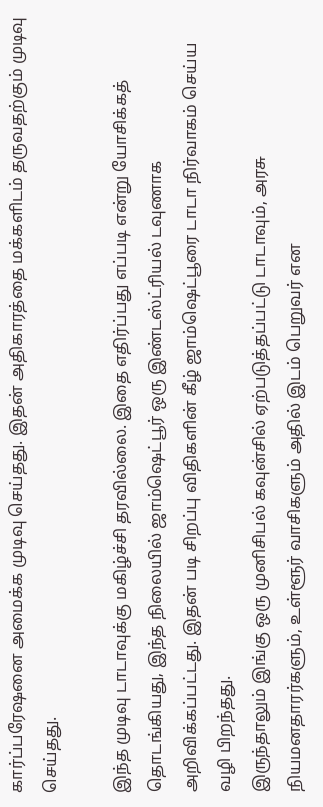கார்ப்பரேஷனை அமைக்க முடிவு செய்தது. இதன் அதிகாரத்தை மக்களிடம் தருவதற்கும் முடிவு செய்தது.

இந்த முடிவு டாடாவுக்கு மகிழ்ச்சி தரவில்லை. இதை எதிர்ப்பது எப்படி என்று யோசிக்கத் தொடங்கியது, இந்த நிலையில் ஜாம்ஷெட்பூர் ஒரு இண்டஸ்ட்ரியல் டவுணாக அறிவிக்கப்பட்டது. இதன் படி சிறப்பு விதிகளின் கீழ் ஜாம்ஷெட்பூரை டாடா நிர்வாகம் செய்ய வழி பிறந்தது.
இருந்தாலும் இங்கு ஒரு முனிசிபல் கவுன்சில் ஏற்படுத்தப்பட்டு டாடாவும், அரசு நியமனதாரர்களும், உள்ளூர் வாசிகளும் அதில் இடம் பெறுவர் என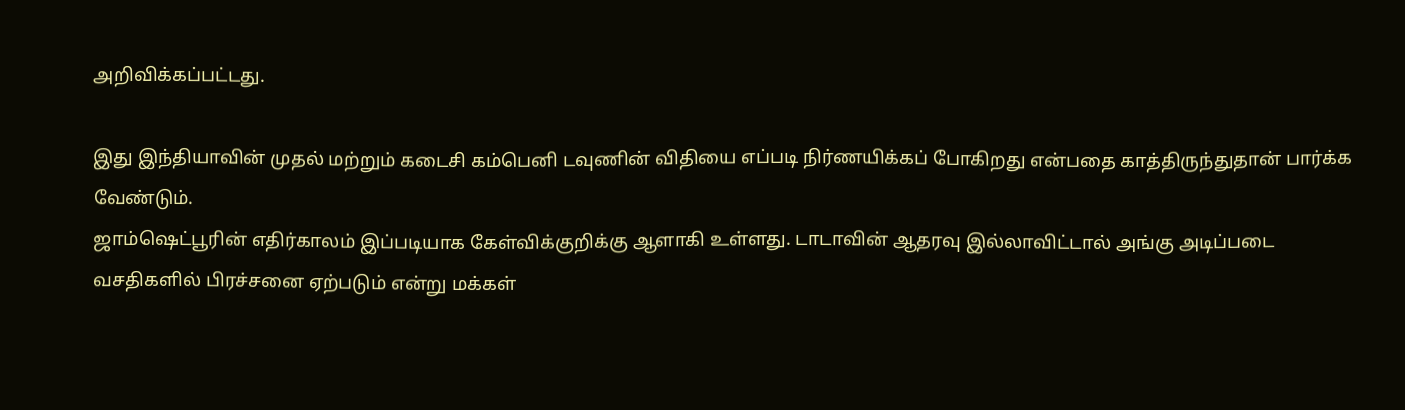அறிவிக்கப்பட்டது.

இது இந்தியாவின் முதல் மற்றும் கடைசி கம்பெனி டவுணின் விதியை எப்படி நிர்ணயிக்கப் போகிறது என்பதை காத்திருந்துதான் பார்க்க வேண்டும்.
ஜாம்ஷெட்பூரின் எதிர்காலம் இப்படியாக கேள்விக்குறிக்கு ஆளாகி உள்ளது. டாடாவின் ஆதரவு இல்லாவிட்டால் அங்கு அடிப்படை வசதிகளில் பிரச்சனை ஏற்படும் என்று மக்கள்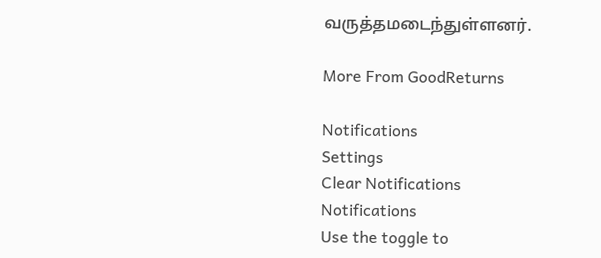வருத்தமடைந்துள்ளனர்.

More From GoodReturns

Notifications
Settings
Clear Notifications
Notifications
Use the toggle to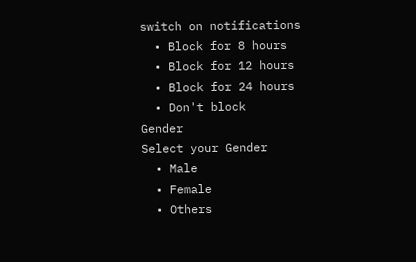switch on notifications
  • Block for 8 hours
  • Block for 12 hours
  • Block for 24 hours
  • Don't block
Gender
Select your Gender
  • Male
  • Female
  • Others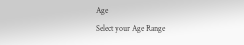Age
Select your Age Range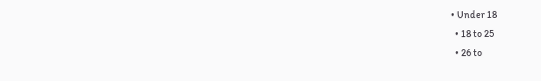• Under 18
  • 18 to 25
  • 26 to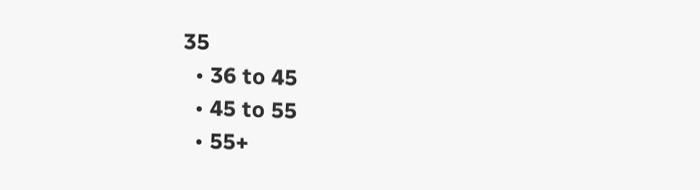35
  • 36 to 45
  • 45 to 55
  • 55+